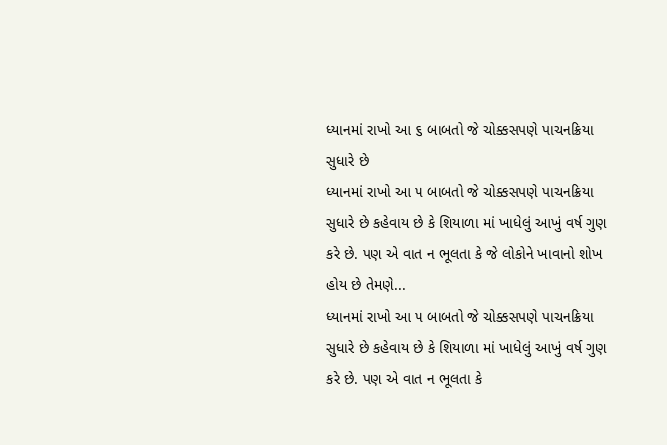ધ્યાનમાં રાખો આ ૬ બાબતો જે ચોક્કસપણે પાચનક્રિયા સુધારે છે
ધ્યાનમાં રાખો આ ૫ બાબતો જે ચોક્કસપણે પાચનક્રિયા સુધારે છે કહેવાય છે કે શિયાળા માં ખાધેલું આખું વર્ષ ગુણ કરે છે. પણ એ વાત ન ભૂલતા કે જે લોકોને ખાવાનો શોખ હોય છે તેમણે...
ધ્યાનમાં રાખો આ ૫ બાબતો જે ચોક્કસપણે પાચનક્રિયા સુધારે છે કહેવાય છે કે શિયાળા માં ખાધેલું આખું વર્ષ ગુણ કરે છે. પણ એ વાત ન ભૂલતા કે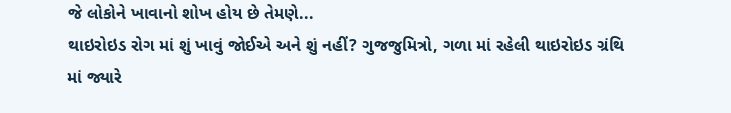જે લોકોને ખાવાનો શોખ હોય છે તેમણે...
થાઇરોઇડ રોગ માં શું ખાવું જોઈએ અને શું નહીં? ગુજજુમિત્રો, ગળા માં રહેલી થાઇરોઇડ ગ્રંથિ માં જ્યારે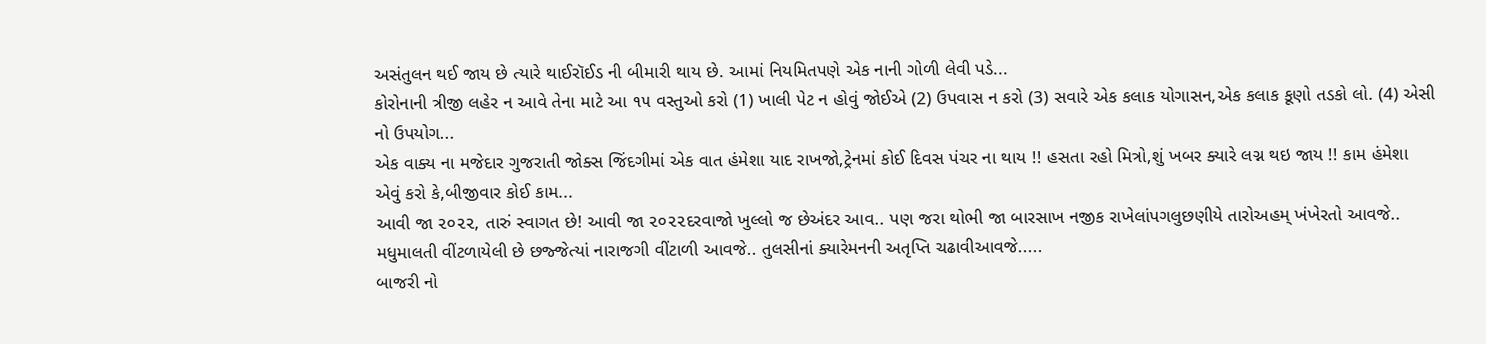અસંતુલન થઈ જાય છે ત્યારે થાઈરૉઈડ ની બીમારી થાય છે. આમાં નિયમિતપણે એક નાની ગોળી લેવી પડે...
કોરોનાની ત્રીજી લહેર ન આવે તેના માટે આ ૧૫ વસ્તુઓ કરો (1) ખાલી પેટ ન હોવું જોઈએ (2) ઉપવાસ ન કરો (3) સવારે એક કલાક યોગાસન,એક કલાક કૂણો તડકો લો. (4) એસી નો ઉપયોગ...
એક વાક્ય ના મજેદાર ગુજરાતી જોક્સ જિંદગીમાં એક વાત હંમેશા યાદ રાખજો,ટ્રેનમાં કોઈ દિવસ પંચર ના થાય !! હસતા રહો મિત્રો,શું ખબર ક્યારે લગ્ન થઇ જાય !! કામ હંમેશા એવું કરો કે,બીજીવાર કોઈ કામ...
આવી જા ૨૦૨૨, તારું સ્વાગત છે! આવી જા ૨૦૨૨દરવાજો ખુલ્લો જ છેઅંદર આવ.. પણ જરા થોભી જા બારસાખ નજીક રાખેલાંપગલુછણીયે તારોઅહમ્ ખંખેરતો આવજે.. મધુમાલતી વીંટળાયેલી છે છજ્જેત્યાં નારાજગી વીંટાળી આવજે.. તુલસીનાં ક્યારેમનની અતૃપ્તિ ચઢાવીઆવજે.....
બાજરી નો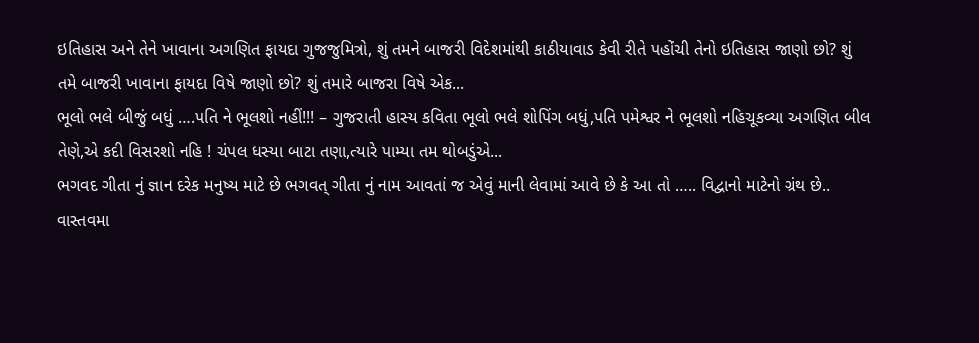ઇતિહાસ અને તેને ખાવાના અગણિત ફાયદા ગુજજુમિત્રો, શું તમને બાજરી વિદેશમાંથી કાઠીયાવાડ કેવી રીતે પહોંચી તેનો ઇતિહાસ જાણો છો? શું તમે બાજરી ખાવાના ફાયદા વિષે જાણો છો? શું તમારે બાજરા વિષે એક...
ભૂલો ભલે બીજું બધું ….પતિ ને ભૂલશો નહીં!!! – ગુજરાતી હાસ્ય કવિતા ભૂલો ભલે શોપિંગ બધું,પતિ પમેશ્વર ને ભૂલશો નહિચૂકવ્યા અગણિત બીલ તેણે,એ કદી વિસરશો નહિ ! ચંપલ ધસ્યા બાટા તણા,ત્યારે પામ્યા તમ થોબડુંએ...
ભગવદ ગીતા નું જ્ઞાન દરેક મનુષ્ય માટે છે ભગવત્ ગીતા નું નામ આવતાં જ એવું માની લેવામાં આવે છે કે આ તો ….. વિદ્વાનો માટેનો ગ્રંથ છે.. વાસ્તવમા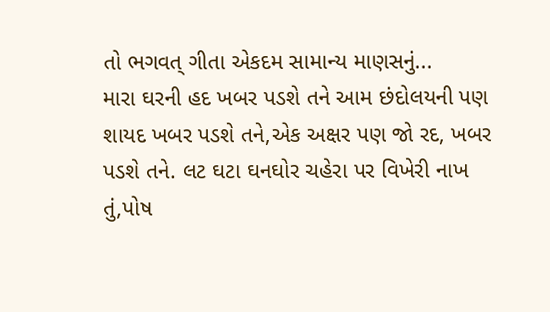તો ભગવત્ ગીતા એકદમ સામાન્ય માણસનું...
મારા ઘરની હદ ખબર પડશે તને આમ છંદોલયની પણ શાયદ ખબર પડશે તને,એક અક્ષર પણ જો રદ, ખબર પડશે તને. લટ ઘટા ઘનઘોર ચહેરા પર વિખેરી નાખ તું,પોષ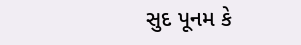સુદ પૂનમ કે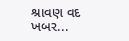શ્રાવણ વદ ખબર...